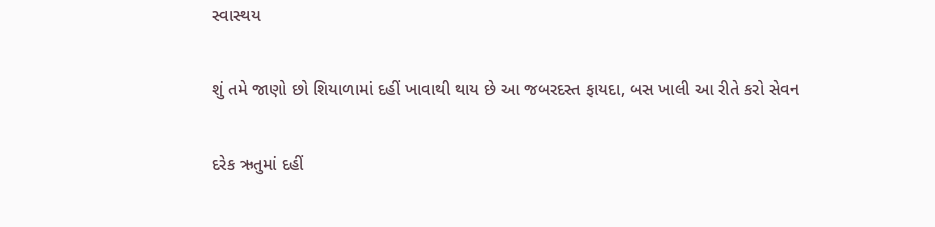સ્વાસ્થય

શું તમે જાણો છો શિયાળામાં દહીં ખાવાથી થાય છે આ જબરદસ્ત ફાયદા, બસ ખાલી આ રીતે કરો સેવન

દરેક ઋતુમાં દહીં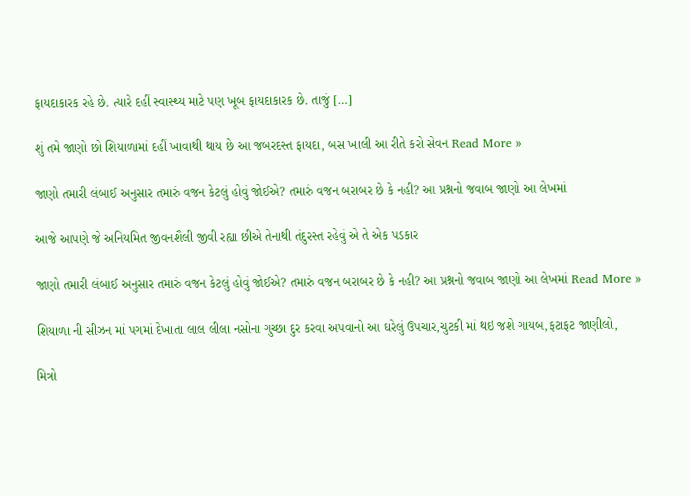ફાયદાકારક રહે છે. ત્યારે દહીં સ્વાસ્થ્ય માટે પણ ખૂબ ફાયદાકારક છે. તાજું […]

શું તમે જાણો છો શિયાળામાં દહીં ખાવાથી થાય છે આ જબરદસ્ત ફાયદા, બસ ખાલી આ રીતે કરો સેવન Read More »

જાણો તમારી લંબાઈ અનુસાર તમારું વજન કેટલું હોવું જોઈએ? તમારું વજન બરાબર છે કે નહી? આ પ્રશ્નનો જવાબ જાણો આ લેખમાં

આજે આપણે જે અનિયમિત જીવનશૈલી જીવી રહ્યા છીએ તેનાથી તંદુરસ્ત રહેવું એ તે એક પડકાર

જાણો તમારી લંબાઈ અનુસાર તમારું વજન કેટલું હોવું જોઈએ? તમારું વજન બરાબર છે કે નહી? આ પ્રશ્નનો જવાબ જાણો આ લેખમાં Read More »

શિયાળા ની સીઝન માં પગમાં દેખાતા લાલ લીલા નસોના ગુચ્છા દુર કરવા અપવાનો આ ઘરેલું ઉપચાર,ચુટકી માં થઇ જશે ગાયબ,ફટાફટ જાણીલો,

મિત્રો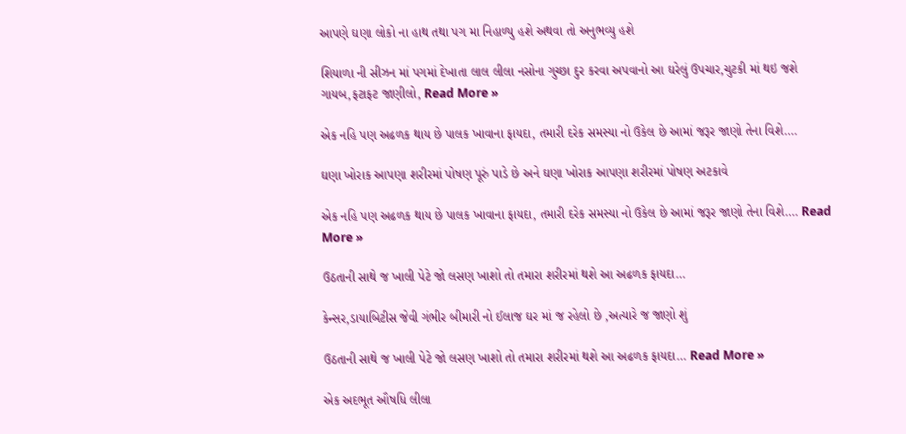આપણે ઘણા લોકો ના હાથ તથા પગ મા નિહાળ્યુ હશે અથવા તો અનુભવ્યુ હશે

શિયાળા ની સીઝન માં પગમાં દેખાતા લાલ લીલા નસોના ગુચ્છા દુર કરવા અપવાનો આ ઘરેલું ઉપચાર,ચુટકી માં થઇ જશે ગાયબ,ફટાફટ જાણીલો, Read More »

એક નહિ પણ અઢળક થાય છે પાલક ખાવાના ફાયદા, તમારી દરેક સમસ્યા નો ઉકેલ છે આમાં જરૂર જાણો તેના વિશે….

ઘણા ખોરાક આપણા શરીરમાં પોષણ પૂરું પાડે છે અને ઘણા ખોરાક આપણા શરીરમાં પોષણ અટકાવે

એક નહિ પણ અઢળક થાય છે પાલક ખાવાના ફાયદા, તમારી દરેક સમસ્યા નો ઉકેલ છે આમાં જરૂર જાણો તેના વિશે…. Read More »

ઉઠતાની સાથે જ ખાલી પેટે જો લસણ ખાશો તો તમારા શરીરમાં થશે આ અઢળક ફાયદા…

કેન્સર,ડાયાબિટીસ જેવી ગંભીર બીમારી નો ઈલાજ ઘર માં જ રહેલો છે ,અત્યારે જ જાણો શું

ઉઠતાની સાથે જ ખાલી પેટે જો લસણ ખાશો તો તમારા શરીરમાં થશે આ અઢળક ફાયદા… Read More »

એક અદભૂત ઔષધિ લીલા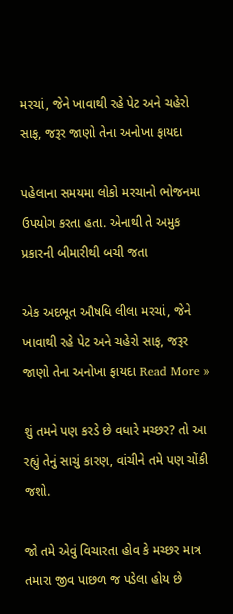મરચાં, જેને ખાવાથી રહે પેટ અને ચહેરો સાફ, જરૂર જાણો તેના અનોખા ફાયદા

પહેલાના સમયમા લોકો મરચાનો ભોજનમા ઉપયોગ કરતા હતા. એનાથી તે અમુક પ્રકારની બીમારીથી બચી જતા

એક અદભૂત ઔષધિ લીલા મરચાં, જેને ખાવાથી રહે પેટ અને ચહેરો સાફ, જરૂર જાણો તેના અનોખા ફાયદા Read More »

શું તમને પણ કરડે છે વધારે મચ્છર? તો આ રહ્યું તેનું સાચું કારણ, વાંચીને તમે પણ ચોંકી જશો.

જો તમે એવું વિચારતા હોવ કે મચ્છર માત્ર તમારા જીવ પાછળ જ પડેલા હોય છે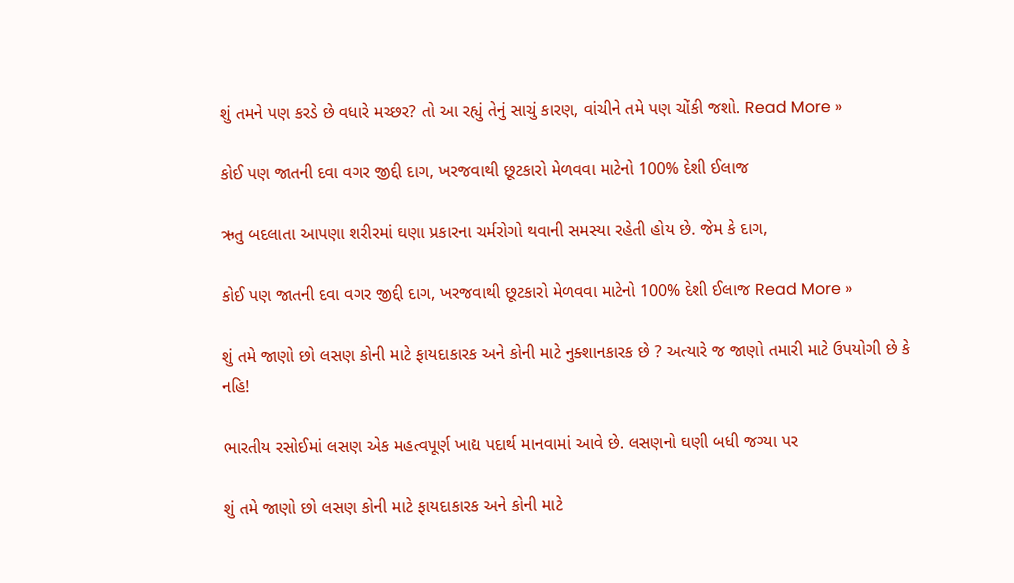શું તમને પણ કરડે છે વધારે મચ્છર? તો આ રહ્યું તેનું સાચું કારણ, વાંચીને તમે પણ ચોંકી જશો. Read More »

કોઈ પણ જાતની દવા વગર જીદ્દી દાગ, ખરજવાથી છૂટકારો મેળવવા માટેનો 100% દેશી ઈલાજ

ઋતુ બદલાતા આપણા શરીરમાં ઘણા પ્રકારના ચર્મરોગો થવાની સમસ્યા રહેતી હોય છે. જેમ કે દાગ,

કોઈ પણ જાતની દવા વગર જીદ્દી દાગ, ખરજવાથી છૂટકારો મેળવવા માટેનો 100% દેશી ઈલાજ Read More »

શું તમે જાણો છો લસણ કોની માટે ફાયદાકારક અને કોની માટે નુક્શાનકારક છે ? અત્યારે જ જાણો તમારી માટે ઉપયોગી છે કે નહિ!

ભારતીય રસોઈમાં લસણ એક મહત્વપૂર્ણ ખાદ્ય પદાર્થ માનવામાં આવે છે. લસણનો ઘણી બધી જગ્યા પર

શું તમે જાણો છો લસણ કોની માટે ફાયદાકારક અને કોની માટે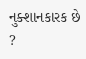નુક્શાનકારક છે ?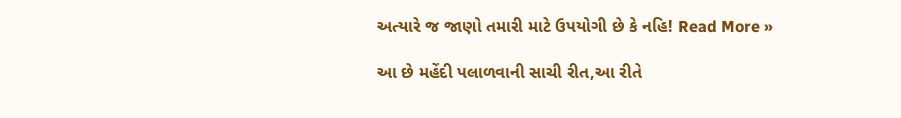અત્યારે જ જાણો તમારી માટે ઉપયોગી છે કે નહિ! Read More »

આ છે મહેંદી પલાળવાની સાચી રીત,આ રીતે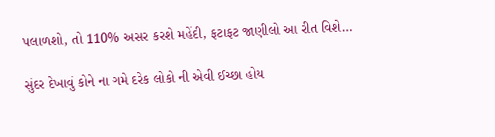પલાળશો, તો 110% અસર કરશે મહેંદી, ફટાફટ જાણીલો આ રીત વિશે…

સુંદર દેખાવું કોને ના ગમે દરેક લોકો ની એવી ઈચ્છા હોય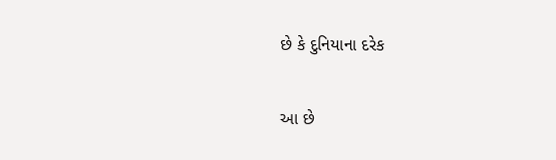છે કે દુનિયાના દરેક

આ છે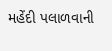મહેંદી પલાળવાની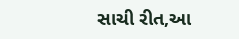સાચી રીત,આ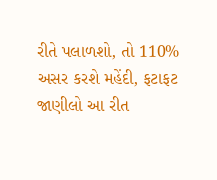રીતે પલાળશો, તો 110% અસર કરશે મહેંદી, ફટાફટ જાણીલો આ રીત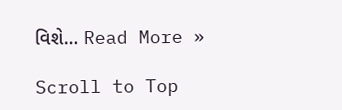વિશે… Read More »

Scroll to Top